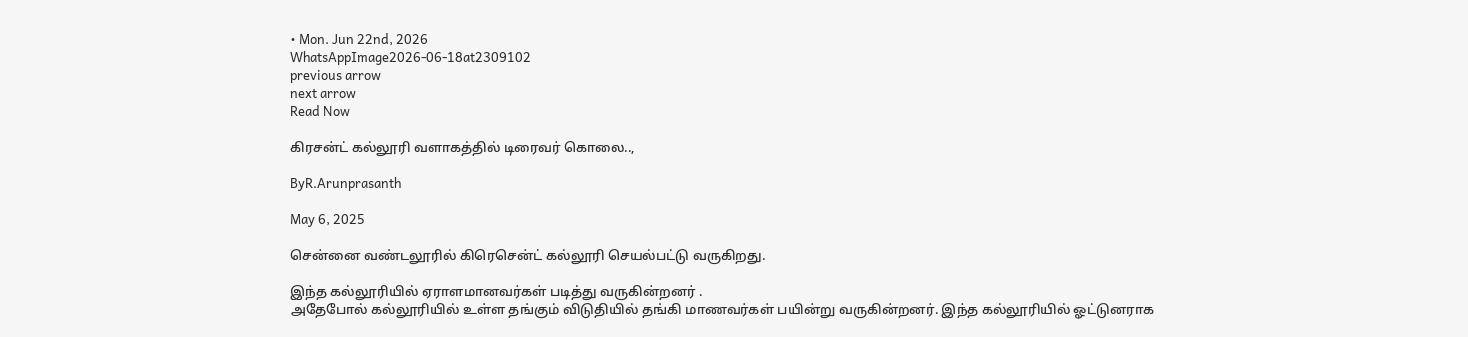• Mon. Jun 22nd, 2026
WhatsAppImage2026-06-18at2309102
previous arrow
next arrow
Read Now

கிரசன்ட் கல்லூரி வளாகத்தில் டிரைவர் கொலை..,

ByR.Arunprasanth

May 6, 2025

சென்னை வண்டலூரில் கிரெசென்ட் கல்லூரி செயல்பட்டு வருகிறது.

இந்த கல்லூரியில் ஏராளமானவர்கள் படித்து வருகின்றனர் .
அதேபோல் கல்லூரியில் உள்ள தங்கும் விடுதியில் தங்கி மாணவர்கள் பயின்று வருகின்றனர். இந்த கல்லூரியில் ஓட்டுனராக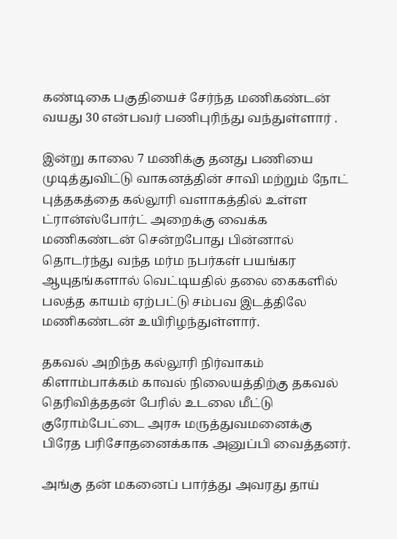கண்டிகை பகுதியைச் சேர்ந்த மணிகண்டன் வயது 30 என்பவர் பணிபுரிந்து வந்துள்ளார் .

இன்று காலை 7 மணிக்கு தனது பணியை முடித்துவிட்டு வாகனத்தின் சாவி மற்றும் நோட் புத்தகத்தை கல்லூரி வளாகத்தில் உள்ள ட்ரான்ஸ்போர்ட் அறைக்கு வைக்க மணிகண்டன் சென்றபோது பின்னால் தொடர்ந்து வந்த மர்ம நபர்கள் பயங்கர ஆயுதங்களால் வெட்டியதில் தலை கைகளில் பலத்த காயம் ஏற்பட்டு சம்பவ இடத்திலே மணிகண்டன் உயிரிழந்துள்ளார்.

தகவல் அறிந்த கல்லூரி நிர்வாகம் கிளாம்பாக்கம் காவல் நிலையத்திற்கு தகவல் தெரிவித்ததன் பேரில் உடலை மீட்டு குரோம்பேட்டை அரசு மருத்துவமனைக்கு பிரேத பரிசோதனைக்காக அனுப்பி வைத்தனர்.

அங்கு தன் மகனைப் பார்த்து அவரது தாய்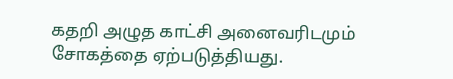கதறி அழுத காட்சி அனைவரிடமும் சோகத்தை ஏற்படுத்தியது.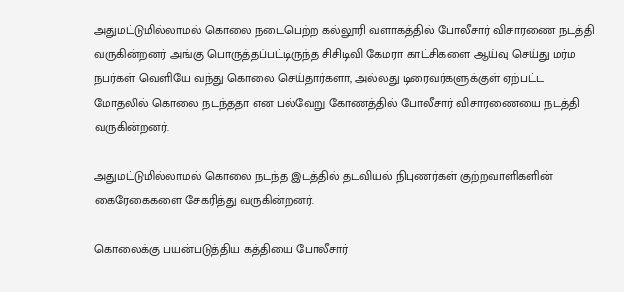அதுமட்டுமில்லாமல் கொலை நடைபெற்ற கல்லூரி வளாகத்தில் போலீசார் விசாரணை நடத்தி வருகின்றனர் அங்கு பொருத்தப்பட்டிருந்த சிசிடிவி கேமரா காட்சிகளை ஆய்வு செய்து மர்ம நபர்கள் வெளியே வந்து கொலை செய்தார்களா, அல்லது டிரைவர்களுக்குள் ஏற்பட்ட மோதலில் கொலை நடந்ததா என பல்வேறு கோணத்தில் போலீசார் விசாரணையை நடத்தி வருகின்றனர்.

அதுமட்டுமில்லாமல் கொலை நடந்த இடத்தில் தடவியல் நிபுணர்கள் குற்றவாளிகளின் கைரேகைகளை சேகரித்து வருகின்றனர்.

கொலைக்கு பயன்படுத்திய கத்தியை போலீசார்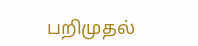பறிமுதல்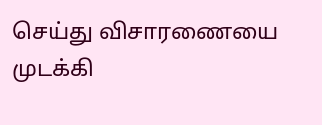செய்து விசாரணையை முடக்கி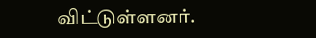விட்டுள்ளனர்.